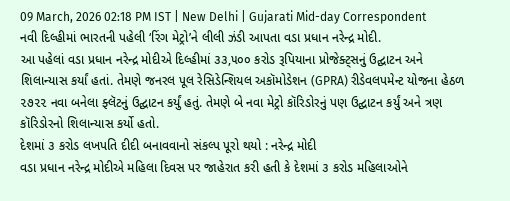09 March, 2026 02:18 PM IST | New Delhi | Gujarati Mid-day Correspondent
નવી દિલ્હીમાં ભારતની પહેલી ‘રિંગ મેટ્રો’ને લીલી ઝંડી આપતા વડા પ્રધાન નરેન્દ્ર મોદી.
આ પહેલાં વડા પ્રધાન નરેન્દ્ર મોદીએ દિલ્હીમાં ૩૩,૫૦૦ કરોડ રૂપિયાના પ્રોજેક્ટ્સનું ઉદ્ઘાટન અને શિલાન્યાસ કર્યાં હતાં. તેમણે જનરલ પૂલ રેસિડેન્શિયલ અકૉમોડેશન (GPRA) રીડેવલપમેન્ટ યોજના હેઠળ ૨૭૨૨ નવા બનેલા ફ્લૅટનું ઉદ્ઘાટન કર્યું હતું. તેમણે બે નવા મેટ્રો કૉરિડોરનું પણ ઉદ્ઘાટન કર્યું અને ત્રણ કૉરિડોરનો શિલાન્યાસ કર્યો હતો.
દેશમાં ૩ કરોડ લખપતિ દીદી બનાવવાનો સંકલ્પ પૂરો થયો : નરેન્દ્ર મોદી
વડા પ્રધાન નરેન્દ્ર મોદીએ મહિલા દિવસ પર જાહેરાત કરી હતી કે દેશમાં ૩ કરોડ મહિલાઓને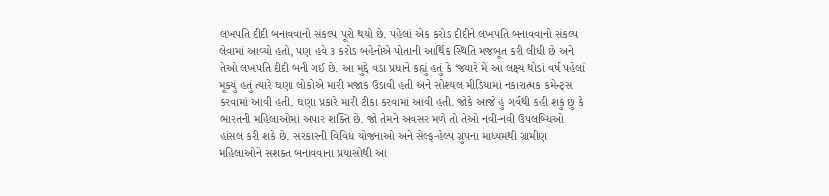લખપતિ દીદી બનાવવાનો સંકલ્પ પૂરો થયો છે. પહેલાં એક કરોડ દીદીને લખપતિ બનાવવાનો સંકલ્પ લેવામાં આવ્યો હતો, પણ હવે ૩ કરોડ બહેનોએ પોતાની આર્થિક સ્થિતિ મજબૂત કરી લીધી છે અને તેઓ લખપતિ દીદી બની ગઈ છે. આ મુદ્દે વડા પ્રધાને કહ્યું હતું કે ‘જ્યારે મેં આ લક્ષ્ય થોડાં વર્ષ પહેલાં મૂક્યું હતું ત્યારે ઘણા લોકોએ મારી મજાક ઉડાવી હતી અને સોશ્યલ મીડિયામાં નકારાત્મક કમેન્ટ્સ કરવામાં આવી હતી. ઘણા પ્રકારે મારી ટીકા કરવામાં આવી હતી. જોકે આજે હું ગર્વથી કહી શકું છું કે ભારતની મહિલાઓમાં અપાર શક્તિ છે. જો તેમને અવસર મળે તો તેઓ નવી-નવી ઉપલબ્ધિઓ હાંસલ કરી શકે છે. સરકારની વિવિધ યોજનાઓ અને સેલ્ફ-હેલ્પ ગ્રુપના માધ્યમથી ગ્રામીણ મહિલાઓને સશક્ત બનાવવાના પ્રયાસોથી આ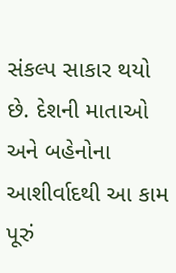સંકલ્પ સાકાર થયો છે. દેશની માતાઓ અને બહેનોના આશીર્વાદથી આ કામ પૂરું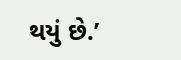થયું છે.’